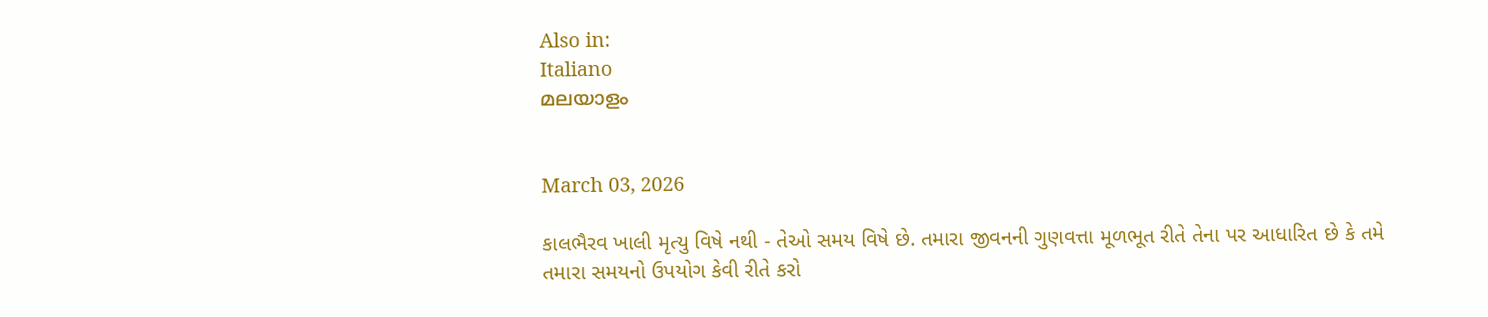Also in:
Italiano
മലയാളം


March 03, 2026

કાલભૈરવ ખાલી મૃત્યુ વિષે નથી - તેઓ સમય વિષે છે. તમારા જીવનની ગુણવત્તા મૂળભૂત રીતે તેના પર આધારિત છે કે તમે તમારા સમયનો ઉપયોગ કેવી રીતે કરો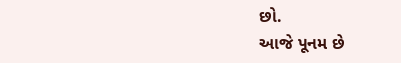છો.
આજે પૂનમ છે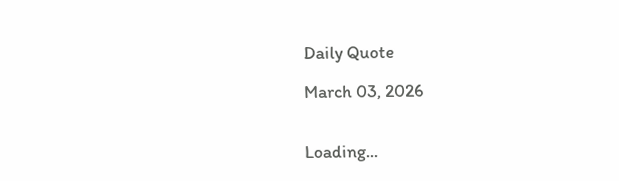Daily Quote

March 03, 2026


Loading...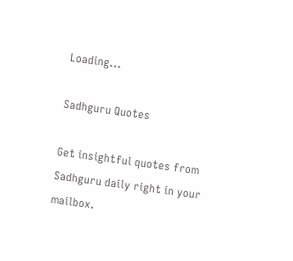Loading...

Sadhguru Quotes

Get insightful quotes from Sadhguru daily right in your mailbox.